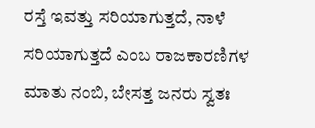ರಸ್ತೆ ಇವತ್ತು ಸರಿಯಾಗುತ್ತದೆ, ನಾಳೆ ಸರಿಯಾಗುತ್ತದೆ ಎಂಬ ರಾಜಕಾರಣಿಗಳ ಮಾತು ನಂಬಿ, ಬೇಸತ್ತ ಜನರು ಸ್ವತಃ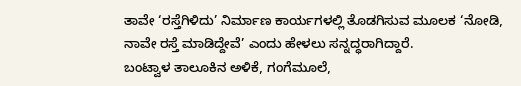ತಾವೇ ‘ರಸ್ತೆಗಿಳಿದು’ ನಿರ್ಮಾಣ ಕಾರ್ಯಗಳಲ್ಲಿ ತೊಡಗಿಸುವ ಮೂಲಕ ‘ನೋಡಿ, ನಾವೇ ರಸ್ತೆ ಮಾಡಿದ್ದೇವೆ’ ಎಂದು ಹೇಳಲು ಸನ್ನದ್ಧರಾಗಿದ್ದಾರೆ.
ಬಂಟ್ವಾಳ ತಾಲೂಕಿನ ಅಳಿಕೆ, ಗಂಗೆಮೂಲೆ,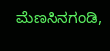ಮೆಣಸಿನಗಂಡಿ,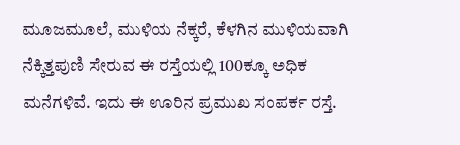ಮೂಜಮೂಲೆ, ಮುಳಿಯ ನೆಕ್ಕರೆ, ಕೆಳಗಿನ ಮುಳಿಯವಾಗಿ ನೆಕ್ಕಿತ್ತಪುಣಿ ಸೇರುವ ಈ ರಸ್ತೆಯಲ್ಲಿ 100ಕ್ಕೂ ಅಧಿಕ ಮನೆಗಳಿವೆ. ಇದು ಈ ಊರಿನ ಪ್ರಮುಖ ಸಂಪರ್ಕ ರಸ್ತೆ.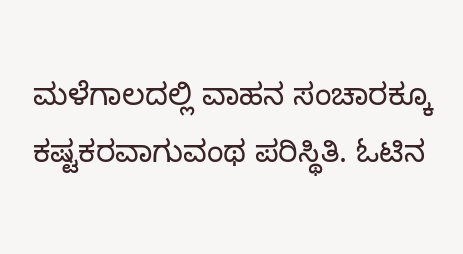ಮಳೆಗಾಲದಲ್ಲಿ ವಾಹನ ಸಂಚಾರಕ್ಕೂ ಕಷ್ಟಕರವಾಗುವಂಥ ಪರಿಸ್ಥಿತಿ. ಓಟಿನ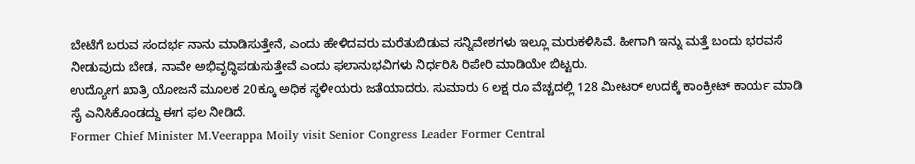ಬೇಟೆಗೆ ಬರುವ ಸಂದರ್ಭ ನಾನು ಮಾಡಿಸುತ್ತೇನೆ, ಎಂದು ಹೇಳಿದವರು ಮರೆತುಬಿಡುವ ಸನ್ನಿವೇಶಗಳು ಇಲ್ಲೂ ಮರುಕಳಿಸಿವೆ. ಹೀಗಾಗಿ ಇನ್ನು ಮತ್ತೆ ಬಂದು ಭರವಸೆ ನೀಡುವುದು ಬೇಡ, ನಾವೇ ಅಭಿವೃದ್ಧಿಪಡುಸುತ್ತೇವೆ ಎಂದು ಫಲಾನುಭವಿಗಳು ನಿರ್ಧರಿಸಿ ರಿಪೇರಿ ಮಾಡಿಯೇ ಬಿಟ್ಟರು.
ಉದ್ಯೋಗ ಖಾತ್ರಿ ಯೋಜನೆ ಮೂಲಕ 20ಕ್ಕೂ ಅಧಿಕ ಸ್ಥಳೀಯರು ಜತೆಯಾದರು. ಸುಮಾರು 6 ಲಕ್ಷ ರೂ ವೆಚ್ಚದಲ್ಲಿ 128 ಮೀಟರ್ ಉದಕ್ಕೆ ಕಾಂಕ್ರೀಟ್ ಕಾರ್ಯ ಮಾಡಿ ಸೈ ಎನಿಸಿಕೊಂಡದ್ದು ಈಗ ಫಲ ನೀಡಿದೆ.
Former Chief Minister M.Veerappa Moily visit Senior Congress Leader Former Central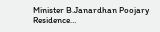Minister B.Janardhan Poojary Residence…